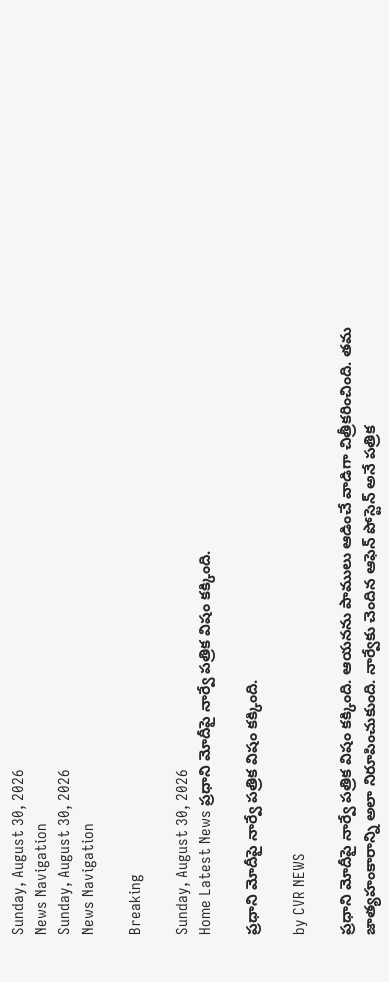Sunday, August 30, 2026
News Navigation
Sunday, August 30, 2026
News Navigation

Breaking

Sunday, August 30, 2026
Home Latest News ప్రధాని మోదీపై నార్వే పత్రిక విషం కక్కింది.

ప్రధాని మోదీపై నార్వే పత్రిక విషం కక్కింది.

by CVR NEWS

ప్రధాని మోదీపై నార్వే పత్రిక విషం కక్కింది. ఆయనను పాములు ఆడించే వాడిగా చిత్రీకరించింది. తమ జాత్యహంకారాన్ని అలా నిరూపించుకుంది. నార్వేకు చెందిన ఆఫెన్‌ పోస్టెన్‌ అనే పత్రిక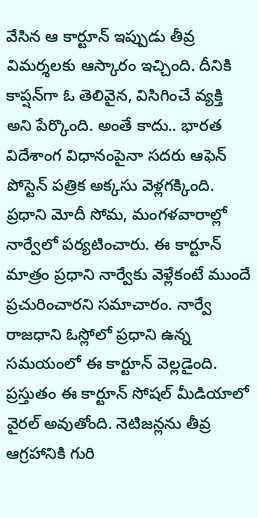వేసిన ఆ కార్టూన్‌ ఇప్పుడు తీవ్ర విమర్శలకు ఆస్కారం ఇచ్చింది. దీనికి కాప్షన్‌గా ఓ తెలివైన, విసిగించే వ్యక్తి అని పేర్కొంది. అంతే కాదు.. భారత విదేశాంగ విధానంపైనా సదరు ఆఫెన్‌ పోస్టెన్‌ పత్రిక అక్కసు వెళ్లగక్కింది. ప్రధాని మోదీ సోమ, మంగళవారాల్లో నార్వేలో పర్యటించారు. ఈ కార్టూన్‌ మాత్రం ప్రధాని నార్వేకు వెళ్లేకంటే ముందే ప్రచురించారని సమాచారం. నార్వే రాజధాని ఓస్లోలో ప్రధాని ఉన్న సమయంలో ఈ కార్టూన్‌ వెల్లడైంది. ప్రస్తుతం ఈ కార్టూన్‌ సోషల్‌ మీడియాలో వైరల్‌ అవుతోంది. నెటిజన్లను తీవ్ర ఆగ్రహానికి గురి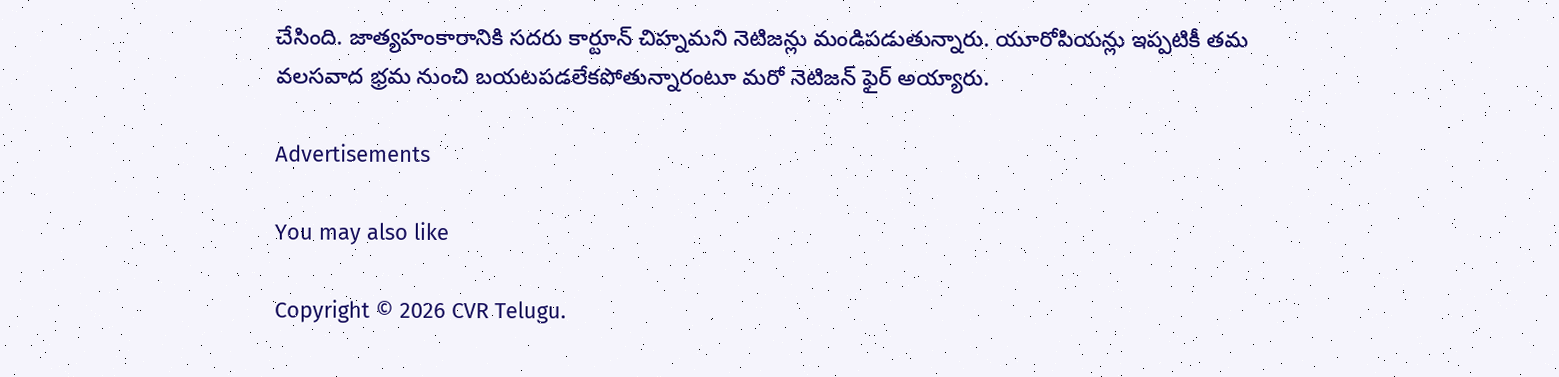చేసింది. జాత్యహంకారానికి సదరు కార్టూన్‌ చిహ్నమని నెటిజన్లు మండిపడుతున్నారు. యూరోపియన్లు ఇప్పటికీ తమ వలసవాద భ్రమ నుంచి బయటపడలేకపోతున్నారంటూ మరో నెటిజన్‌ ఫైర్‌ అయ్యారు.

Advertisements

You may also like

Copyright © 2026 CVR Telugu.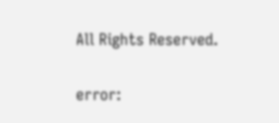All Rights Reserved.

error: